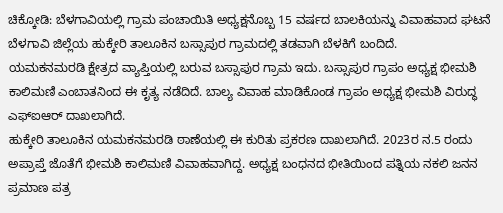ಚಿಕ್ಕೋಡಿ: ಬೆಳಗಾವಿಯಲ್ಲಿ ಗ್ರಾಮ ಪಂಚಾಯಿತಿ ಅಧ್ಯಕ್ಷನೊಬ್ಬ 15 ವರ್ಷದ ಬಾಲಕಿಯನ್ನು ವಿವಾಹವಾದ ಘಟನೆ ಬೆಳಗಾವಿ ಜಿಲ್ಲೆಯ ಹುಕ್ಕೇರಿ ತಾಲೂಕಿನ ಬಸ್ಸಾಪುರ ಗ್ರಾಮದಲ್ಲಿ ತಡವಾಗಿ ಬೆಳಕಿಗೆ ಬಂದಿದೆ.
ಯಮಕನಮರಡಿ ಕ್ಷೇತ್ರದ ವ್ಯಾಪ್ತಿಯಲ್ಲಿ ಬರುವ ಬಸ್ಸಾಪುರ ಗ್ರಾಮ ಇದು. ಬಸ್ಸಾಪುರ ಗ್ರಾಪಂ ಅಧ್ಯಕ್ಷ ಭೀಮಶಿ ಕಾಲಿಮಣಿ ಎಂಬಾತನಿಂದ ಈ ಕೃತ್ಯ ನಡೆದಿದೆ. ಬಾಲ್ಯ ವಿವಾಹ ಮಾಡಿಕೊಂಡ ಗ್ರಾಪಂ ಅಧ್ಯಕ್ಷ ಭೀಮಶಿ ವಿರುದ್ಧ ಎಫ್ಐಆರ್ ದಾಖಲಾಗಿದೆ.
ಹುಕ್ಕೇರಿ ತಾಲೂಕಿನ ಯಮಕನಮರಡಿ ಠಾಣೆಯಲ್ಲಿ ಈ ಕುರಿತು ಪ್ರಕರಣ ದಾಖಲಾಗಿದೆ. 2023ರ ನ.5 ರಂದು ಅಪ್ರಾಪ್ತೆ ಜೊತೆಗೆ ಭೀಮಶಿ ಕಾಲಿಮಣಿ ವಿವಾಹವಾಗಿದ್ದ. ಅಧ್ಯಕ್ಷ ಬಂಧನದ ಭೀತಿಯಿಂದ ಪತ್ನಿಯ ನಕಲಿ ಜನನ ಪ್ರಮಾಣ ಪತ್ರ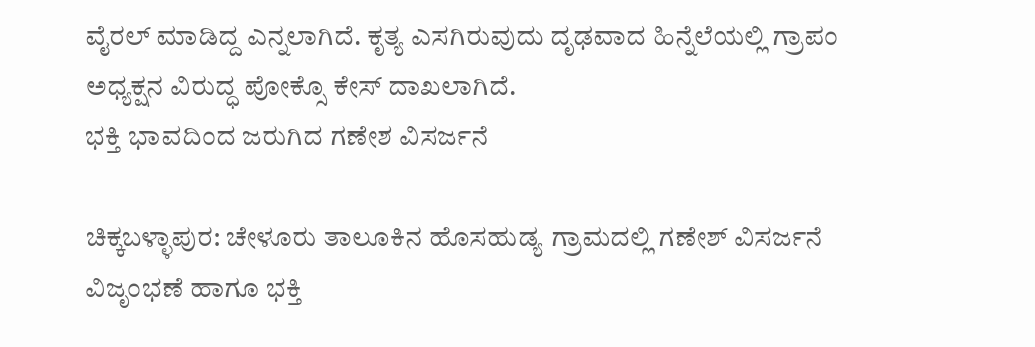ವೈರಲ್ ಮಾಡಿದ್ದ ಎನ್ನಲಾಗಿದೆ. ಕೃತ್ಯ ಎಸಗಿರುವುದು ದೃಢವಾದ ಹಿನ್ನೆಲೆಯಲ್ಲಿ ಗ್ರಾಪಂ ಅಧ್ಯಕ್ಷನ ವಿರುದ್ಧ ಪೋಕ್ಸೊ ಕೇಸ್ ದಾಖಲಾಗಿದೆ.
ಭಕ್ತಿ ಭಾವದಿಂದ ಜರುಗಿದ ಗಣೇಶ ವಿಸರ್ಜನೆ

ಚಿಕ್ಕಬಳ್ಳಾಪುರ: ಚೇಳೂರು ತಾಲೂಕಿನ ಹೊಸಹುಡ್ಯ ಗ್ರಾಮದಲ್ಲಿ ಗಣೇಶ್ ವಿಸರ್ಜನೆ ವಿಜೃಂಭಣೆ ಹಾಗೂ ಭಕ್ತಿ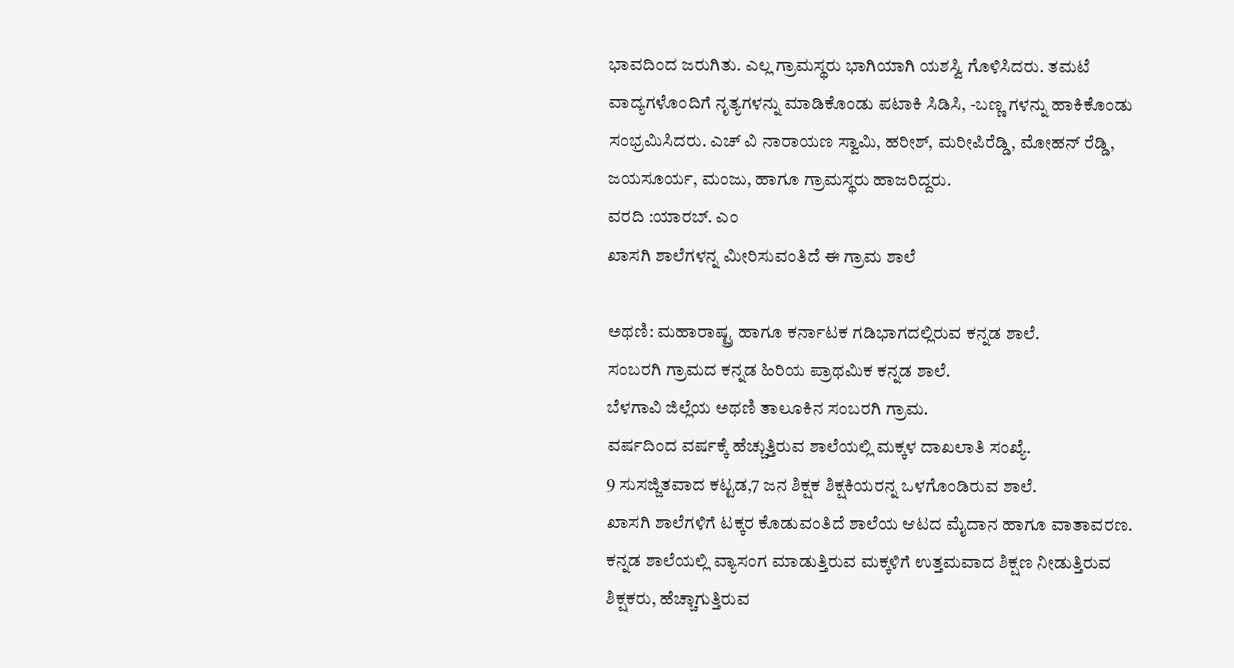ಭಾವದಿಂದ ಜರುಗಿತು. ಎಲ್ಲ ಗ್ರಾಮಸ್ಥರು ಭಾಗಿಯಾಗಿ ಯಶಸ್ವಿ ಗೊಳಿಸಿದರು. ತಮಟೆ ವಾದ್ಯಗಳೊಂದಿಗೆ ನೃತ್ಯಗಳನ್ನು ಮಾಡಿಕೊಂಡು ಪಟಾಕಿ ಸಿಡಿಸಿ, -ಬಣ್ಣ ಗಳನ್ನು ಹಾಕಿಕೊಂಡು ಸಂಭ್ರಮಿಸಿದರು. ಎಚ್ ವಿ ನಾರಾಯಣ ಸ್ವಾಮಿ, ಹರೀಶ್, ಮರೀಪಿರೆಡ್ಡಿ, ಮೋಹನ್ ರೆಡ್ಡಿ, ಜಯಸೂರ್ಯ, ಮಂಜು, ಹಾಗೂ ಗ್ರಾಮಸ್ಥರು ಹಾಜರಿದ್ದರು.
ವರದಿ :ಯಾರಬ್. ಎಂ
ಖಾಸಗಿ ಶಾಲೆಗಳನ್ನ ಮೀರಿಸುವಂತಿದೆ ಈ ಗ್ರಾಮ ಶಾಲೆ

ಅಥಣಿ: ಮಹಾರಾಷ್ಟ್ರ ಹಾಗೂ ಕರ್ನಾಟಕ ಗಡಿಭಾಗದಲ್ಲಿರುವ ಕನ್ನಡ ಶಾಲೆ.
ಸಂಬರಗಿ ಗ್ರಾಮದ ಕನ್ನಡ ಹಿರಿಯ ಪ್ರಾಥಮಿಕ ಕನ್ನಡ ಶಾಲೆ.
ಬೆಳಗಾವಿ ಜಿಲ್ಲೆಯ ಅಥಣಿ ತಾಲೂಕಿನ ಸಂಬರಗಿ ಗ್ರಾಮ.
ವರ್ಷದಿಂದ ವರ್ಷಕ್ಕೆ ಹೆಚ್ಚುತ್ತಿರುವ ಶಾಲೆಯಲ್ಲಿ ಮಕ್ಕಳ ದಾಖಲಾತಿ ಸಂಖ್ಯೆ.
9 ಸುಸಜ್ಜಿತವಾದ ಕಟ್ಟಡ,7 ಜನ ಶಿಕ್ಷಕ ಶಿಕ್ಷಕಿಯರನ್ನ ಒಳಗೊಂಡಿರುವ ಶಾಲೆ.
ಖಾಸಗಿ ಶಾಲೆಗಳಿಗೆ ಟಕ್ಕರ ಕೊಡುವಂತಿದೆ ಶಾಲೆಯ ಆಟದ ಮೈದಾನ ಹಾಗೂ ವಾತಾವರಣ.
ಕನ್ನಡ ಶಾಲೆಯಲ್ಲಿ ವ್ಯಾಸಂಗ ಮಾಡುತ್ತಿರುವ ಮಕ್ಕಳಿಗೆ ಉತ್ತಮವಾದ ಶಿಕ್ಷಣ ನೀಡುತ್ತಿರುವ ಶಿಕ್ಷಕರು, ಹೆಚ್ಚಾಗುತ್ತಿರುವ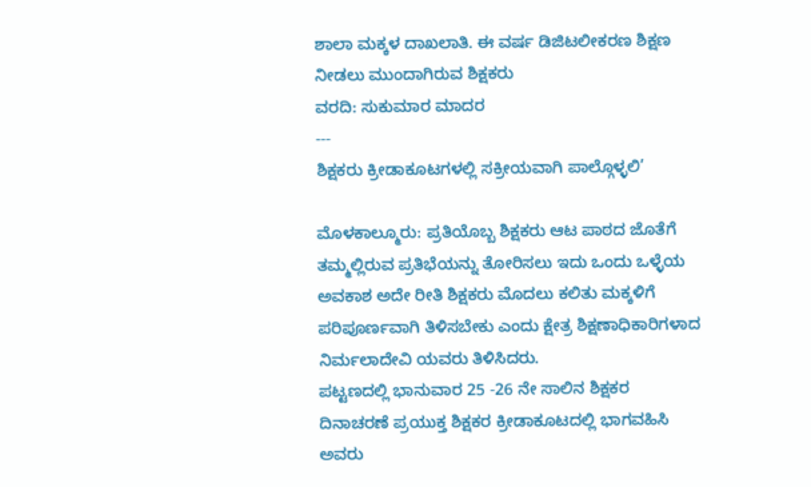ಶಾಲಾ ಮಕ್ಕಳ ದಾಖಲಾತಿ. ಈ ವರ್ಷ ಡಿಜಿಟಲೀಕರಣ ಶಿಕ್ಷಣ ನೀಡಲು ಮುಂದಾಗಿರುವ ಶಿಕ್ಷಕರು
ವರದಿ: ಸುಕುಮಾರ ಮಾದರ
---
ಶಿಕ್ಷಕರು ಕ್ರೀಡಾಕೂಟಗಳಲ್ಲಿ ಸಕ್ರೀಯವಾಗಿ ಪಾಲ್ಗೊಳ್ಳಲಿ’

ಮೊಳಕಾಲ್ಮೂರು: ಪ್ರತಿಯೊಬ್ಬ ಶಿಕ್ಷಕರು ಆಟ ಪಾಠದ ಜೊತೆಗೆ ತಮ್ಮಲ್ಲಿರುವ ಪ್ರತಿಭೆಯನ್ನು ತೋರಿಸಲು ಇದು ಒಂದು ಒಳ್ಳೆಯ ಅವಕಾಶ ಅದೇ ರೀತಿ ಶಿಕ್ಷಕರು ಮೊದಲು ಕಲಿತು ಮಕ್ಕಳಿಗೆ ಪರಿಪೂರ್ಣವಾಗಿ ತಿಳಿಸಬೇಕು ಎಂದು ಕ್ಷೇತ್ರ ಶಿಕ್ಷಣಾಧಿಕಾರಿಗಳಾದ ನಿರ್ಮಲಾದೇವಿ ಯವರು ತಿಳಿಸಿದರು.
ಪಟ್ಟಣದಲ್ಲಿ ಭಾನುವಾರ 25 -26 ನೇ ಸಾಲಿನ ಶಿಕ್ಷಕರ ದಿನಾಚರಣೆ ಪ್ರಯುಕ್ತ ಶಿಕ್ಷಕರ ಕ್ರೀಡಾಕೂಟದಲ್ಲಿ ಭಾಗವಹಿಸಿ ಅವರು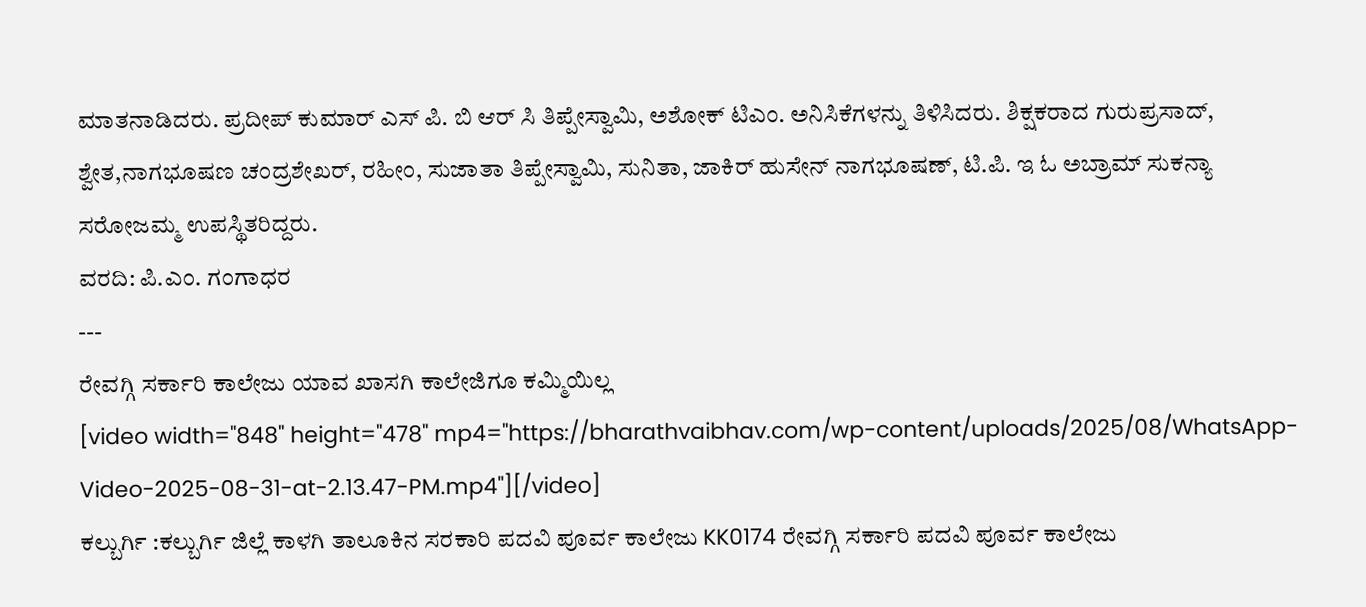ಮಾತನಾಡಿದರು. ಪ್ರದೀಪ್ ಕುಮಾರ್ ಎಸ್ ಪಿ. ಬಿ ಆರ್ ಸಿ ತಿಪ್ಪೇಸ್ವಾಮಿ, ಅಶೋಕ್ ಟಿಎಂ. ಅನಿಸಿಕೆಗಳನ್ನು ತಿಳಿಸಿದರು. ಶಿಕ್ಷಕರಾದ ಗುರುಪ್ರಸಾದ್, ಶ್ವೇತ,ನಾಗಭೂಷಣ ಚಂದ್ರಶೇಖರ್, ರಹೀಂ, ಸುಜಾತಾ ತಿಪ್ಪೇಸ್ವಾಮಿ, ಸುನಿತಾ, ಜಾಕಿರ್ ಹುಸೇನ್ ನಾಗಭೂಷಣ್, ಟಿ.ಪಿ. ಇ ಓ ಅಬ್ರಾಮ್ ಸುಕನ್ಯಾ ಸರೋಜಮ್ಮ ಉಪಸ್ಥಿತರಿದ್ದರು.
ವರದಿ: ಪಿ.ಎಂ. ಗಂಗಾಧರ
---
ರೇವಗ್ಗಿ ಸರ್ಕಾರಿ ಕಾಲೇಜು ಯಾವ ಖಾಸಗಿ ಕಾಲೇಜಿಗೂ ಕಮ್ಮಿಯಿಲ್ಲ
[video width="848" height="478" mp4="https://bharathvaibhav.com/wp-content/uploads/2025/08/WhatsApp-Video-2025-08-31-at-2.13.47-PM.mp4"][/video]
ಕಲ್ಬುರ್ಗಿ :ಕಲ್ಬುರ್ಗಿ ಜಿಲ್ಲೆ ಕಾಳಗಿ ತಾಲೂಕಿನ ಸರಕಾರಿ ಪದವಿ ಪೂರ್ವ ಕಾಲೇಜು KK0174 ರೇವಗ್ಗಿ ಸರ್ಕಾರಿ ಪದವಿ ಪೂರ್ವ ಕಾಲೇಜು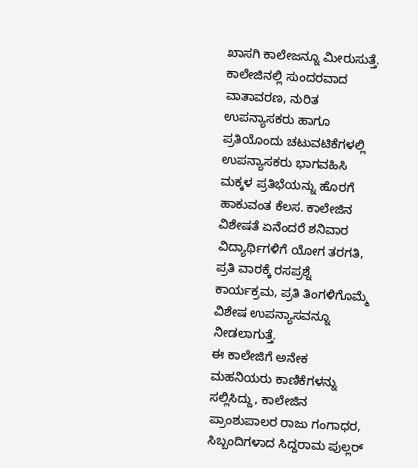ಖಾಸಗಿ ಕಾಲೇಜನ್ನೂ ಮೀರುಸುತ್ತೆ.
ಕಾಲೇಜಿನಲ್ಲಿ ಸುಂದರವಾದ ವಾತಾವರಣ, ನುರಿತ ಉಪನ್ಯಾಸಕರು ಹಾಗೂ ಪ್ರತಿಯೊಂದು ಚಟುವಟಿಕೆಗಳಲ್ಲಿ ಉಪನ್ಯಾಸಕರು ಭಾಗವಹಿಸಿ ಮಕ್ಕಳ ಪ್ರತಿಭೆಯನ್ನು ಹೊರಗೆ ಹಾಕುವಂತ ಕೆಲಸ. ಕಾಲೇಜಿನ ವಿಶೇಷತೆ ಏನೆಂದರೆ ಶನಿವಾರ ವಿದ್ಯಾರ್ಥಿಗಳಿಗೆ ಯೋಗ ತರಗತಿ, ಪ್ರತಿ ವಾರಕ್ಕೆ ರಸಪ್ರಶ್ನೆ ಕಾರ್ಯಕ್ರಮ, ಪ್ರತಿ ತಿಂಗಳಿಗೊಮ್ಮೆ ವಿಶೇಷ ಉಪನ್ಯಾಸವನ್ನೂ ನೀಡಲಾಗುತ್ತೆ.
ಈ ಕಾಲೇಜಿಗೆ ಅನೇಕ ಮಹನಿಯರು ಕಾಣಿಕೆಗಳನ್ನು ಸಲ್ಲಿಸಿದ್ದು, ಕಾಲೇಜಿನ ಪ್ರಾಂಶುಪಾಲರ ರಾಜು ಗಂಗಾಧರ, ಸಿಬ್ಬಂದಿಗಳಾದ ಸಿದ್ದರಾಮ ಪುಲ್ಲರ್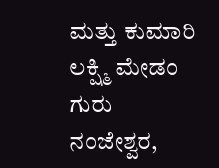ಮತ್ತು ಕುಮಾರಿ ಲಕ್ಷ್ಮಿ ಮೇಡಂ ಗುರು ನಂಜೇಶ್ವರ,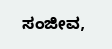ಸಂಜೀವ,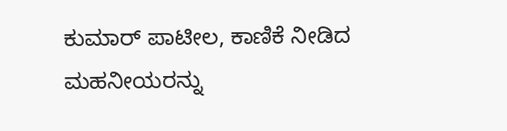ಕುಮಾರ್ ಪಾಟೀಲ, ಕಾಣಿಕೆ ನೀಡಿದ ಮಹನೀಯರನ್ನು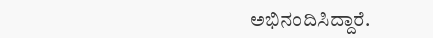ಅಭಿನಂದಿಸಿದ್ದಾರೆ.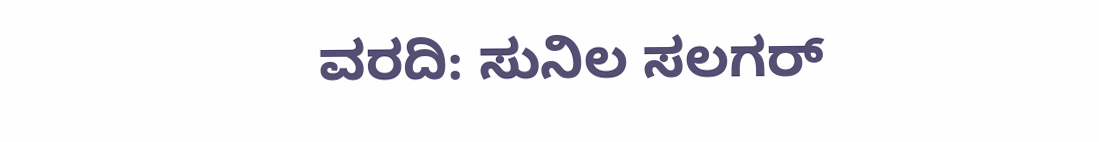ವರದಿ: ಸುನಿಲ ಸಲಗರ್